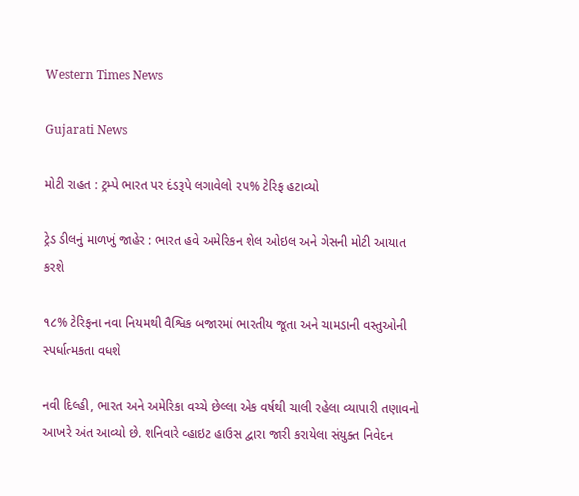Western Times News

Gujarati News

મોટી રાહત : ટ્રમ્પે ભારત પર દંડરૂપે લગાવેલો ૨૫% ટેરિફ હટાવ્યો

ટ્રેડ ડીલનું માળખું જાહેર : ભારત હવે અમેરિકન શેલ ઓઇલ અને ગેસની મોટી આયાત કરશે

૧૮% ટેરિફના નવા નિયમથી વૈશ્વિક બજારમાં ભારતીય જૂતા અને ચામડાની વસ્તુઓની સ્પર્ધાત્મકતા વધશે

નવી દિલ્હી, ભારત અને અમેરિકા વચ્ચે છેલ્લા એક વર્ષથી ચાલી રહેલા વ્યાપારી તણાવનો આખરે અંત આવ્યો છે. શનિવારે વ્હાઇટ હાઉસ દ્વારા જારી કરાયેલા સંયુક્ત નિવેદન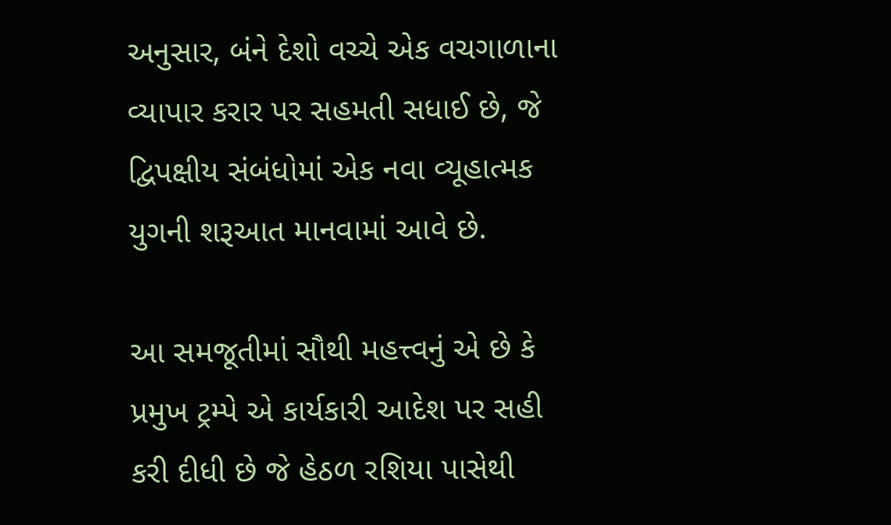અનુસાર, બંને દેશો વચ્ચે એક વચગાળાના વ્યાપાર કરાર પર સહમતી સધાઈ છે, જે દ્વિપક્ષીય સંબંધોમાં એક નવા વ્યૂહાત્મક યુગની શરૂઆત માનવામાં આવે છે.

આ સમજૂતીમાં સૌથી મહત્ત્વનું એ છે કે પ્રમુખ ટ્રમ્પે એ કાર્યકારી આદેશ પર સહી કરી દીધી છે જે હેઠળ રશિયા પાસેથી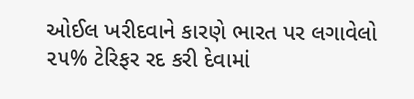ઓઈલ ખરીદવાને કારણે ભારત પર લગાવેલો ૨૫% ટેરિફર રદ કરી દેવામાં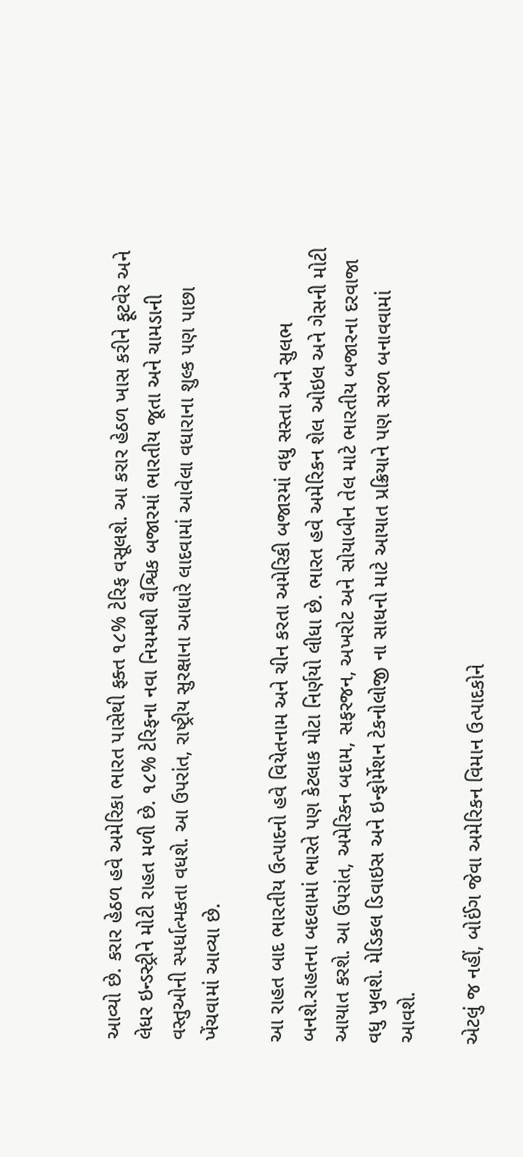આવ્યો છે. કરાર હેઠળ હવે અમેરિકા ભારત પાસેથી ફક્ત ૧૮% ટેરિફ વસૂલશે. આ કરાર હેઠળ ખાસ કરીને ફૂટવેર અને લેધર ઇન્ડસ્ટ્રીને મોટી રાહત મળી છે. ૧૮% ટેરિફના નવા નિયમથી વૈશ્વિક બજારમાં ભારતીય જૂતા અને ચામડાની વસ્તુઓની સ્પર્ધાત્મકતા વધશે. આ ઉપરાંત, રાષ્ટ્રીય સુરક્ષાના આધારે લાદવામાં આવેલા વધારાના શુલ્ક પણ પાછા ખેંચવામાં આવ્યા છે.

આ રાહત બાદ ભારતીય ઉત્પાદનો હવે વિયેતનામ અને ચીન કરતા અમેરિકી બજારમાં વધુ સસ્તા અને સુલભ બનશે.રાહતના બદલામાં ભારતે પણ કેટલાક મોટા નિર્ણયો લીધા છે. ભારત હવે અમેરિકન શેલ ઓઇલ અને ગેસની મોટી આયાત કરશે. આ ઉપરાંત, અમેરિકન બદામ, સફરજન, અખરોટ અને સોયાબીન તેલ માટે ભારતીય બજારના દરવાજા વધુ ખુલશે. મેડિકલ ડિવાઇસ અને ઇન્ફોર્મેશન ટેકનોલોજી ના સાધનો માટે આયાત પ્રક્રિયાને પણ સરળ બનાવવામાં આવશે.

એટલું જ નહીં, બોઈંગ જેવા અમેરિકન વિમાન ઉત્પાદકોને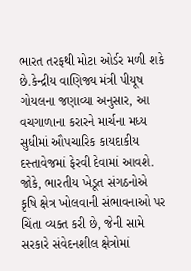ભારત તરફથી મોટા ઓર્ડર મળી શકે છે.કેન્દ્રીય વાણિજ્ય મંત્રી પીયૂષ ગોયલના જણાવ્યા અનુસાર, આ વચગાળાના કરારને માર્ચના મધ્ય સુધીમાં ઔપચારિક કાયદાકીય દસ્તાવેજમાં ફેરવી દેવામાં આવશે. જોકે, ભારતીય ખેડૂત સંગઠનોએ કૃષિ ક્ષેત્ર ખોલવાની સંભાવનાઓ પર ચિંતા વ્યક્ત કરી છે, જેની સામે સરકારે સંવેદનશીલ ક્ષેત્રોમાં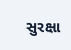સુરક્ષા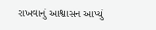રાખવાનું આશ્વાસન આપ્યું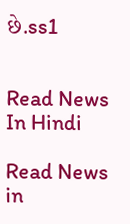છે.ss1


Read News In Hindi

Read News in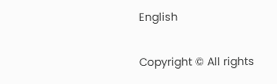English

Copyright © All rights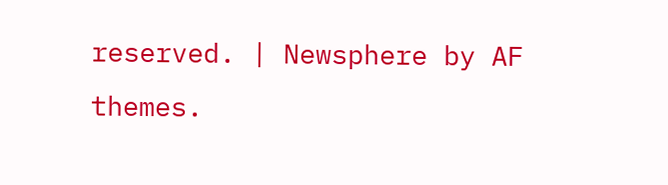reserved. | Newsphere by AF themes.